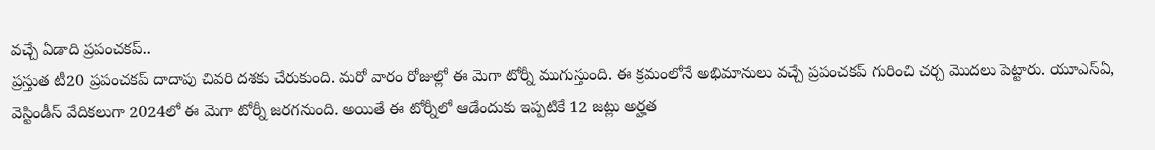వచ్చే ఏడాది ప్రపంచకప్..
ప్రస్తుత టీ20 ప్రపంచకప్ దాదాపు చివరి దశకు చేరుకుంది. మరో వారం రోజుల్లో ఈ మెగా టోర్నీ ముగుస్తుంది. ఈ క్రమంలోనే అభిమానులు వచ్చే ప్రపంచకప్ గురించి చర్చ మొదలు పెట్టారు. యూఎస్ఏ, వెస్టిండీస్ వేదికలుగా 2024లో ఈ మెగా టోర్నీ జరగనుంది. అయితే ఈ టోర్నీలో ఆడేందుకు ఇప్పటికే 12 జట్లు అర్హత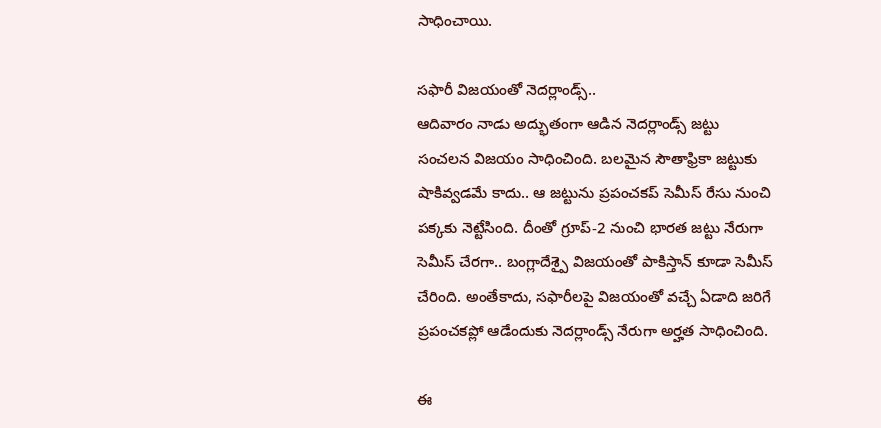సాధించాయి.

సఫారీ విజయంతో నెదర్లాండ్స్..
ఆదివారం నాడు అద్భుతంగా ఆడిన నెదర్లాండ్స్ జట్టు సంచలన విజయం సాధించింది. బలమైన సౌతాఫ్రికా జట్టుకు షాకివ్వడమే కాదు.. ఆ జట్టును ప్రపంచకప్ సెమీస్ రేసు నుంచి పక్కకు నెట్టేసింది. దీంతో గ్రూప్-2 నుంచి భారత జట్టు నేరుగా సెమీస్ చేరగా.. బంగ్లాదేశ్పై విజయంతో పాకిస్తాన్ కూడా సెమీస్ చేరింది. అంతేకాదు, సఫారీలపై విజయంతో వచ్చే ఏడాది జరిగే ప్రపంచకప్లో ఆడేందుకు నెదర్లాండ్స్ నేరుగా అర్హత సాధించింది.

ఈ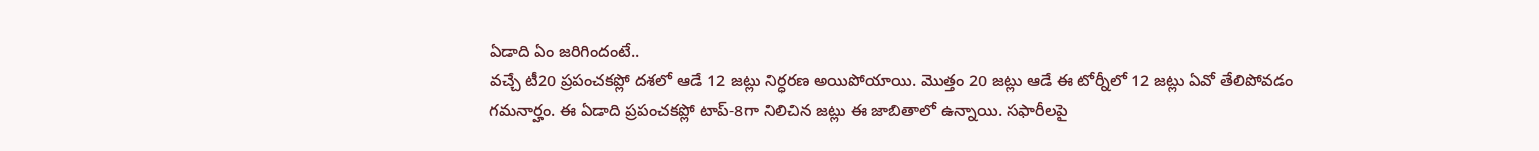ఏడాది ఏం జరిగిందంటే..
వచ్చే టీ20 ప్రపంచకప్లో దశలో ఆడే 12 జట్లు నిర్ధరణ అయిపోయాయి. మొత్తం 20 జట్లు ఆడే ఈ టోర్నీలో 12 జట్లు ఏవో తేలిపోవడం గమనార్హం. ఈ ఏడాది ప్రపంచకప్లో టాప్-8గా నిలిచిన జట్లు ఈ జాబితాలో ఉన్నాయి. సఫారీలపై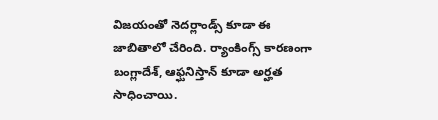విజయంతో నెదర్లాండ్స్ కూడా ఈ జాబితాలో చేరింది. ర్యాంకింగ్స్ కారణంగా బంగ్లాదేశ్, ఆఫ్ఘనిస్తాన్ కూడా అర్హత సాధించాయి.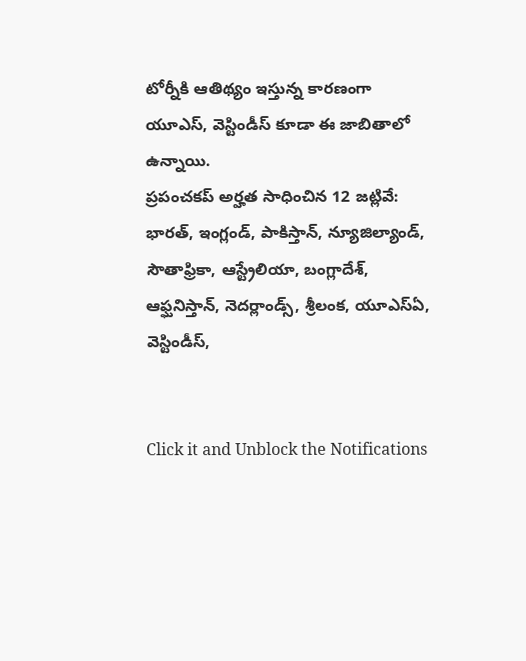టోర్నీకి ఆతిథ్యం ఇస్తున్న కారణంగా యూఎస్, వెస్టిండీస్ కూడా ఈ జాబితాలో ఉన్నాయి.
ప్రపంచకప్ అర్హత సాధించిన 12 జట్లివే: భారత్, ఇంగ్లండ్, పాకిస్తాన్, న్యూజిల్యాండ్, సౌతాఫ్రికా, ఆస్ట్రేలియా, బంగ్లాదేశ్, ఆఫ్ఘనిస్తాన్, నెదర్లాండ్స్, శ్రీలంక, యూఎస్ఏ, వెస్టిండీస్,


Click it and Unblock the Notifications